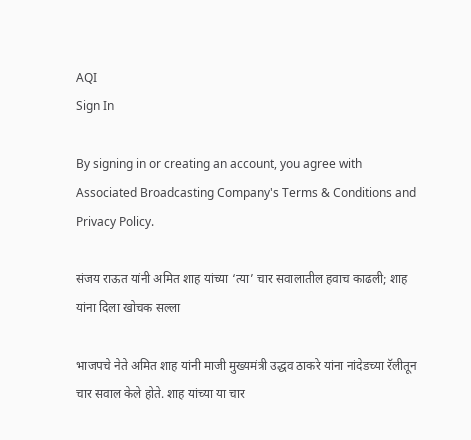AQI
Sign In

By signing in or creating an account, you agree with Associated Broadcasting Company's Terms & Conditions and Privacy Policy.

संजय राऊत यांनी अमित शाह यांच्या ‘त्या’ चार सवालातील हवाच काढली; शाह यांना दिला खोचक सल्ला

भाजपचे नेते अमित शाह यांनी माजी मुख्यमंत्री उद्धव ठाकरे यांना नांदेडच्या रॅलीतून चार सवाल केले होते. शाह यांच्या या चार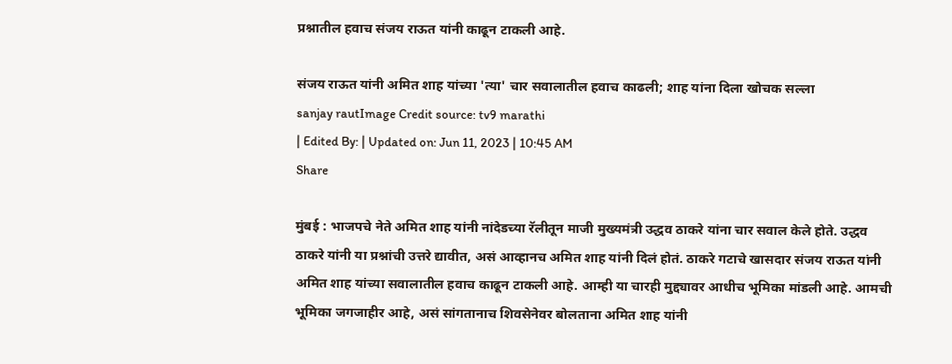प्रश्नातील हवाच संजय राऊत यांनी काढून टाकली आहे.

संजय राऊत यांनी अमित शाह यांच्या 'त्या' चार सवालातील हवाच काढली; शाह यांना दिला खोचक सल्ला
sanjay rautImage Credit source: tv9 marathi
| Edited By: | Updated on: Jun 11, 2023 | 10:45 AM
Share

मुंबई : भाजपचे नेते अमित शाह यांनी नांदेडच्या रॅलीतून माजी मुख्यमंत्री उद्धव ठाकरे यांना चार सवाल केले होते. उद्धव ठाकरे यांनी या प्रश्नांची उत्तरे द्यावीत, असं आव्हानच अमित शाह यांनी दिलं होतं. ठाकरे गटाचे खासदार संजय राऊत यांनी अमित शाह यांच्या सवालातील हवाच काढून टाकली आहे. आम्ही या चारही मुद्द्यावर आधीच भूमिका मांडली आहे. आमची भूमिका जगजाहीर आहे, असं सांगतानाच शिवसेनेवर बोलताना अमित शाह यांनी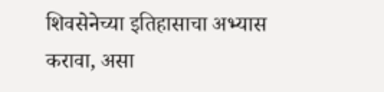शिवसेनेच्या इतिहासाचा अभ्यास करावा, असा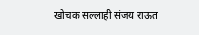खोचक सल्लाही संजय राऊत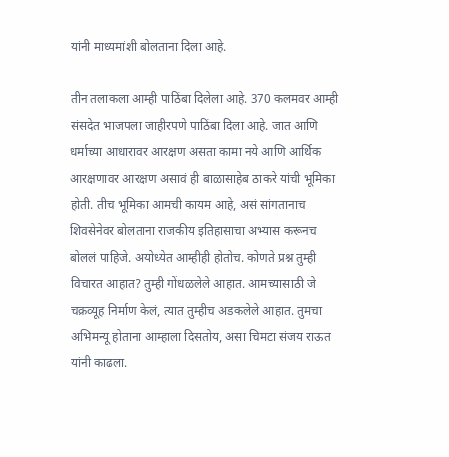यांनी माध्यमांशी बोलताना दिला आहे.

तीन तलाकला आम्ही पाठिंबा दिलेला आहे. 370 कलमवर आम्ही संसदेत भाजपला जाहीरपणे पाठिंबा दिला आहे. जात आणि धर्माच्या आधारावर आरक्षण असता कामा नये आणि आर्थिक आरक्षणावर आरक्षण असावं ही बाळासाहेब ठाकरे यांची भूमिका होती. तीच भूमिका आमची कायम आहे, असं सांगतानाच शिवसेनेवर बोलताना राजकीय इतिहासाचा अभ्यास करूनच बोललं पाहिजे. अयोध्येत आम्हीही होतोच. कोणते प्रश्न तुम्ही विचारत आहात? तुम्ही गोंधळलेले आहात. आमच्यासाठी जे चक्रव्यूह निर्माण केलं, त्यात तुम्हीच अडकलेले आहात. तुमचा अभिमन्यू होताना आम्हाला दिसतोय, असा चिमटा संजय राऊत यांनी काढला.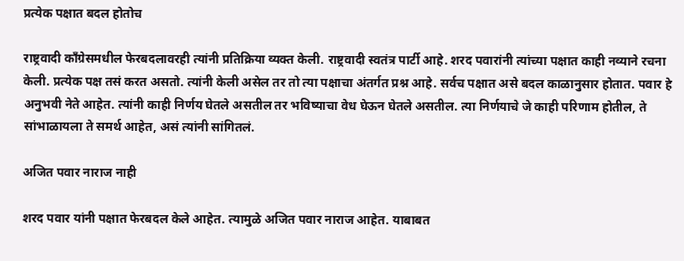प्रत्येक पक्षात बदल होतोच

राष्ट्रवादी काँग्रेसमधील फेरबदलावरही त्यांनी प्रतिक्रिया व्यक्त केली. राष्ट्रवादी स्वतंत्र पार्टी आहे. शरद पवारांनी त्यांच्या पक्षात काही नव्याने रचना केली. प्रत्येक पक्ष तसं करत असतो. त्यांनी केली असेल तर तो त्या पक्षाचा अंतर्गत प्रश्न आहे. सर्वच पक्षात असे बदल काळानुसार होतात. पवार हे अनुभवी नेते आहेत. त्यांनी काही निर्णय घेतले असतील तर भविष्याचा वेध घेऊन घेतले असतील. त्या निर्णयाचे जे काही परिणाम होतील, ते सांभाळायला ते समर्थ आहेत, असं त्यांनी सांगितलं.

अजित पवार नाराज नाही

शरद पवार यांनी पक्षात फेरबदल केले आहेत. त्यामुळे अजित पवार नाराज आहेत. याबाबत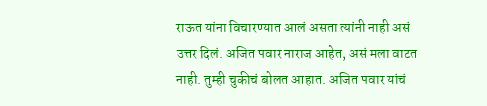राऊत यांना विचारण्यात आलं असता त्यांनी नाही असं उत्तर दिलं. अजित पवार नाराज आहेत, असं मला वाटत नाही. तुम्ही चुकीचं बोलत आहात. अजित पवार यांचं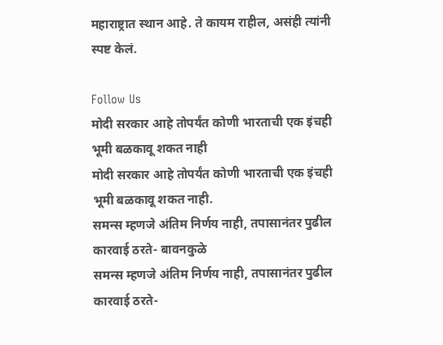महाराष्ट्रात स्थान आहे. ते कायम राहील, असंही त्यांनी स्पष्ट केलं.

Follow Us
मोदी सरकार आहे तोपर्यंत कोणी भारताची एक इंचही भूमी बळकावू शकत नाही
मोदी सरकार आहे तोपर्यंत कोणी भारताची एक इंचही भूमी बळकावू शकत नाही.
समन्स म्हणजे अंतिम निर्णय नाही, तपासानंतर पुढील कारवाई ठरते- बावनकुळे
समन्स म्हणजे अंतिम निर्णय नाही, तपासानंतर पुढील कारवाई ठरते-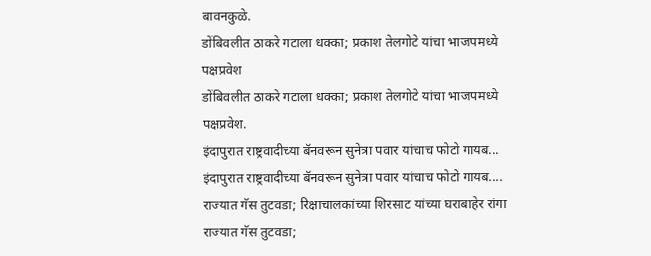बावनकुळे.
डोंबिवलीत ठाकरे गटाला धक्का; प्रकाश तेलगोटे यांचा भाजपमध्ये पक्षप्रवेश
डोंबिवलीत ठाकरे गटाला धक्का; प्रकाश तेलगोटे यांचा भाजपमध्ये पक्षप्रवेश.
इंदापुरात राष्ट्रवादीच्या बॅनवरून सुनेत्रा पवार यांचाच फोटो गायब...
इंदापुरात राष्ट्रवादीच्या बॅनवरून सुनेत्रा पवार यांचाच फोटो गायब....
राज्यात गॅस तुटवडा; रिक्षाचालकांच्या शिरसाट यांच्या घराबाहेर रांगा
राज्यात गॅस तुटवडा;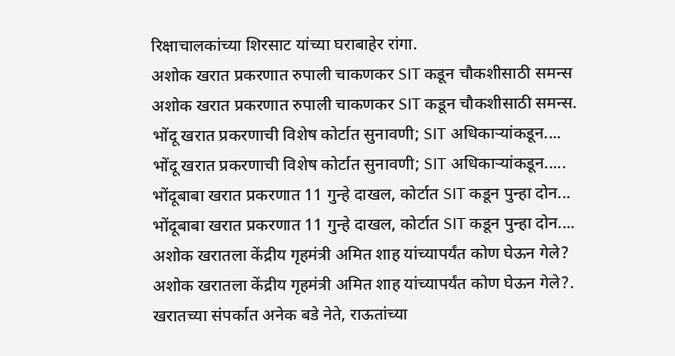रिक्षाचालकांच्या शिरसाट यांच्या घराबाहेर रांगा.
अशोक खरात प्रकरणात रुपाली चाकणकर SIT कडून चौकशीसाठी समन्स
अशोक खरात प्रकरणात रुपाली चाकणकर SIT कडून चौकशीसाठी समन्स.
भोंदू खरात प्रकरणाची विशेष कोर्टात सुनावणी; SIT अधिकाऱ्यांकडून....
भोंदू खरात प्रकरणाची विशेष कोर्टात सुनावणी; SIT अधिकाऱ्यांकडून.....
भोंदूबाबा खरात प्रकरणात 11 गुन्हे दाखल, कोर्टात SIT कडून पुन्हा दोन...
भोंदूबाबा खरात प्रकरणात 11 गुन्हे दाखल, कोर्टात SIT कडून पुन्हा दोन....
अशोक खरातला केंद्रीय गृहमंत्री अमित शाह यांच्यापर्यंत कोण घेऊन गेले?
अशोक खरातला केंद्रीय गृहमंत्री अमित शाह यांच्यापर्यंत कोण घेऊन गेले?.
खरातच्या संपर्कात अनेक बडे नेते, राऊतांच्या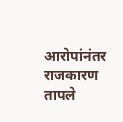आरोपांनंतर राजकारण तापले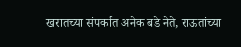खरातच्या संपर्कात अनेक बडे नेते, राऊतांच्या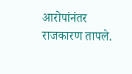आरोपांनंतर राजकारण तापले.